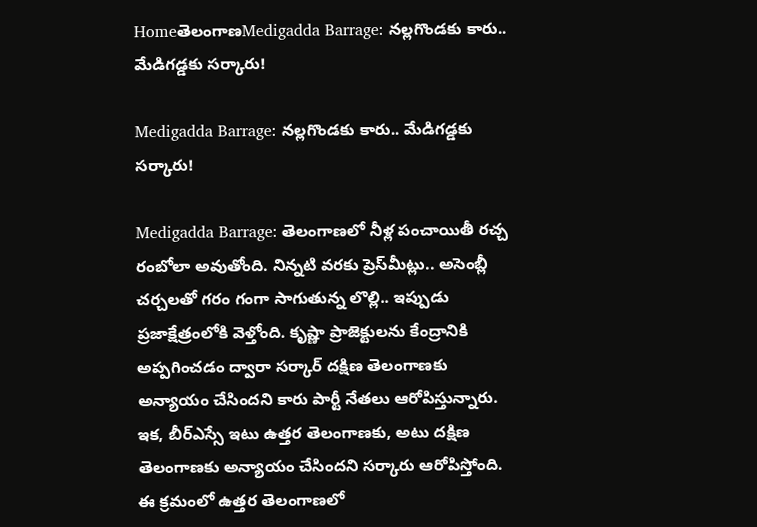HomeతెలంగాణMedigadda Barrage: నల్లగొండకు కారు.. మేడిగడ్డకు సర్కారు!

Medigadda Barrage: నల్లగొండకు కారు.. మేడిగడ్డకు సర్కారు!

Medigadda Barrage: తెలంగాణలో నీళ్ల పంచాయితీ రచ్చ రంబోలా అవుతోంది. నిన్నటి వరకు ప్రెస్‌మీట్లు.. అసెంబ్లీ చర్చలతో గరం గంగా సాగుతున్న లొల్లి.. ఇప్పుడు ప్రజాక్షేత్రంలోకి వెళ్తోంది. కృష్ణా ప్రాజెక్టులను కేంద్రానికి అప్పగించడం ద్వారా సర్కార్‌ దక్షిణ తెలంగాణకు అన్యాయం చేసిందని కారు పార్టీ నేతలు ఆరోపిస్తున్నారు. ఇక, బీర్‌ఎస్సే ఇటు ఉత్తర తెలంగాణకు, అటు దక్షిణ తెలంగాణకు అన్యాయం చేసిందని సర్కారు ఆరోపిస్తోంది. ఈ క్రమంలో ఉత్తర తెలంగాణలో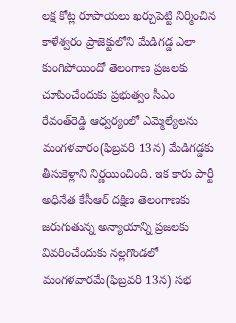లక్ష కోట్ల రూపాయలు ఖర్చుపెట్టి నిర్మించిన కాళేశ్వరం ప్రాజెక్టులోని మేడిగడ్డ ఎలా కుంగిపోయిందో తెలంగాణ ప్రజలకు చూపించేందుకు ప్రభుత్వం సీఎం రేవంత్‌రెడ్డి ఆధ్వర్యంలో ఎమ్మెల్యేలను మంగళవారం(ఫిబ్రవరి 13న) మేడిగడ్డకు తీసుకెళ్లాని నిర్ణయించింది. ఇక కారు పార్టీ అధినేత కేసీఆర్‌ దక్షిణ తెలంగాణకు జరుగుతున్న అన్యాయాన్ని ప్రజలకు వివరించేందుకు నల్లగొండలో మంగళవారమే(ఫిబ్రవరి 13న) సభ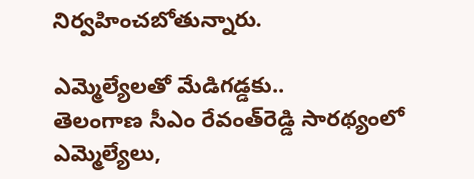నిర్వహించబోతున్నారు.

ఎమ్మెల్యేలతో మేడిగడ్డకు..
తెలంగాణ సీఎం రేవంత్‌రెడ్డి సారథ్యంలో ఎమ్మెల్యేలు,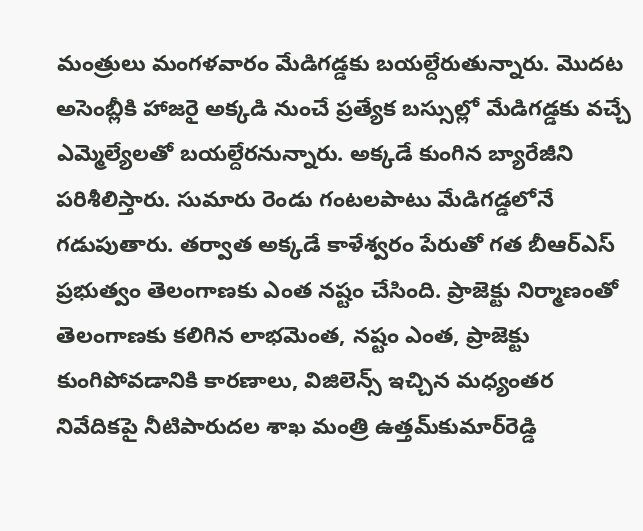మంత్రులు మంగళవారం మేడిగడ్డకు బయల్దేరుతున్నారు. మొదట అసెంబ్లీకి హాజరై అక్కడి నుంచే ప్రత్యేక బస్సుల్లో మేడిగడ్డకు వచ్చే ఎమ్మెల్యేలతో బయల్దేరనున్నారు. అక్కడే కుంగిన బ్యారేజీని పరిశీలిస్తారు. సుమారు రెండు గంటలపాటు మేడిగడ్డలోనే గడుపుతారు. తర్వాత అక్కడే కాళేశ్వరం పేరుతో గత బీఆర్‌ఎస్‌ ప్రభుత్వం తెలంగాణకు ఎంత నష్టం చేసింది. ప్రాజెక్టు నిర్మాణంతో తెలంగాణకు కలిగిన లాభమెంత, నష్టం ఎంత, ప్రాజెక్టు కుంగిపోవడానికి కారణాలు, విజిలెన్స్‌ ఇచ్చిన మధ్యంతర నివేదికపై నీటిపారుదల శాఖ మంత్రి ఉత్తమ్‌కుమార్‌రెడ్డి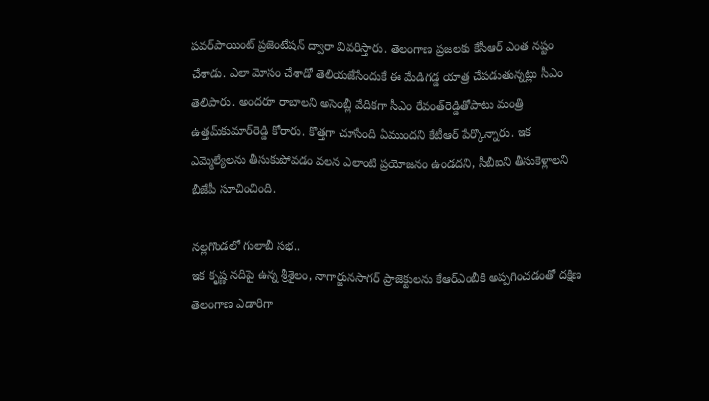పవర్‌పాయింట్‌ ప్రజెంటేషన్‌ ద్వారా వివరిస్తారు. తెలంగాణ ప్రజలకు కేసీఆర్‌ ఎంత నష్టం చేశాడు. ఎలా మోసం చేశాడో తెలియజేసేందుకే ఈ మేడిగడ్డ యాత్ర చేపడుతున్నట్లు సీఎం తెలిపారు. అందరూ రాబాలని అసెంబ్లీ వేదికగా సీఎం రేవంత్‌రెడ్డితోపాటు మంత్రి ఉత్తమ్‌కుమార్‌రెడ్డి కోరారు. కొత్తగా చూసేంది ఏముందని కేటీఆర్‌ పేర్కొన్నారు. ఇక ఎమ్మెల్యేలను తీసుకుపోవడం వలన ఎలాంటి ప్రయోజనం ఉండదని, సీబీఐని తీసుకెళ్లాలని బీజేపీ సూచించింది.

నల్లగొండలో గులాబీ సభ..
ఇక కృష్ణ నదిపై ఉన్న శ్రీశైలం, నాగార్జునసాగర్‌ ప్రాజెక్టులను కేఆర్‌ఎంబీకి అప్పగించడంతో దక్షిణ తెలంగాణ ఎడారిగా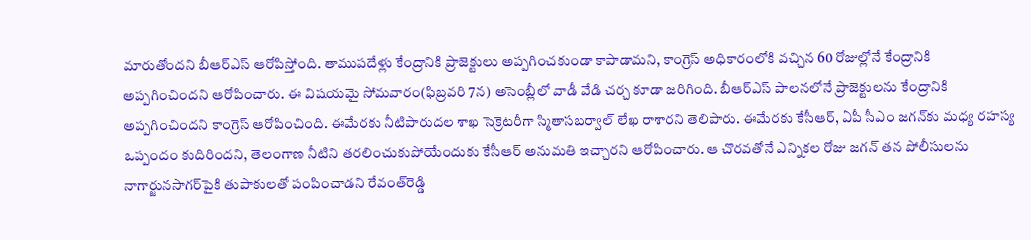మారుతోందని బీఆర్‌ఎస్‌ ఆరోపిస్తోంది. తాముపదేళ్లు కేంద్రానికి ప్రాజెక్టులు అప్పగించకుండా కాపాడామని, కాంగ్రెస్‌ అధికారంలోకి వచ్చిన 60 రోజుల్లోనే కేంద్రానికి అప్పగించిందని ఆరోపించారు. ఈ విషయమై సోమవారం(ఫిబ్రవరి 7న) అసెంబ్లీలో వాడీ వేడి చర్చ కూడా జరిగింది. బీఆర్‌ఎస్‌ పాలనలోనే ప్రాజెక్టులను కేంద్రానికి అప్పగించిందని కాంగ్రెస్‌ ఆరోపించింది. ఈమేరకు నీటిపారుదల శాఖ సెక్రెటరీగా స్మితాసబర్వాల్‌ లేఖ రాశారని తెలిపారు. ఈమేరకు కేసీఆర్, ఏపీ సీఎం జగన్‌కు మధ్య రహస్య ఒప్పందం కుదిరిందని, తెలంగాణ నీటిని తరలించుకుపోయేందుకు కేసీఆర్‌ అనుమతి ఇచ్చారని ఆరోపించారు. ఆ చొరవతోనే ఎన్నికల రోజు జగన్‌ తన పోలీసులను నాగార్జునసాగర్‌పైకి తుపాకులతో పంపించాడని రేవంత్‌రెడ్డి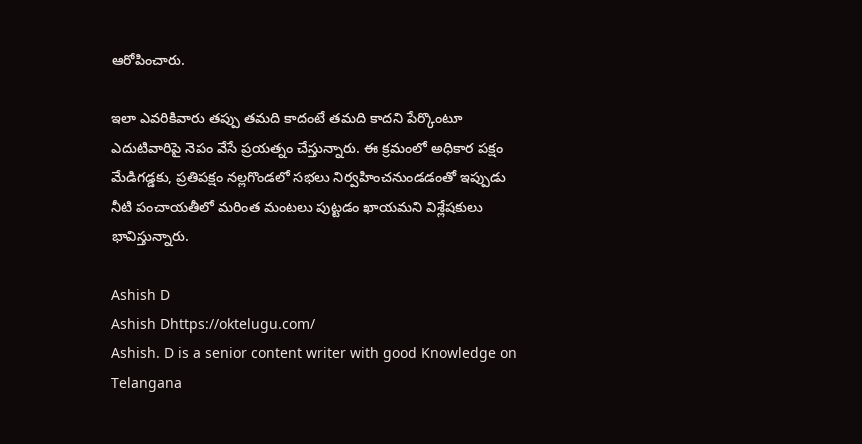ఆరోపించారు.

ఇలా ఎవరికివారు తప్పు తమది కాదంటే తమది కాదని పేర్కొంటూ ఎదుటివారిపై నెపం వేసే ప్రయత్నం చేస్తున్నారు. ఈ క్రమంలో అధికార పక్షం మేడిగడ్డకు, ప్రతిపక్షం నల్లగొండలో సభలు నిర్వహించనుండడంతో ఇప్పుడు నీటి పంచాయతీలో మరింత మంటలు పుట్టడం ఖాయమని విశ్లేషకులు భావిస్తున్నారు.

Ashish D
Ashish Dhttps://oktelugu.com/
Ashish. D is a senior content writer with good Knowledge on Telangana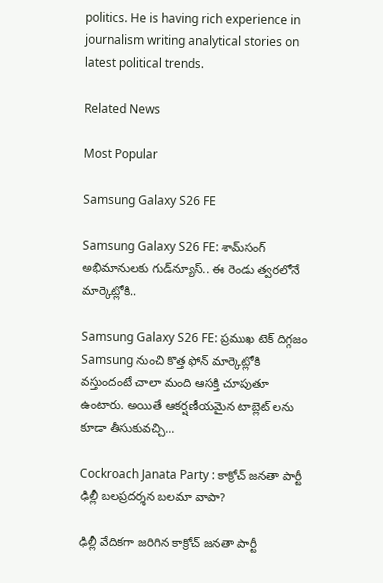politics. He is having rich experience in journalism writing analytical stories on latest political trends.

Related News

Most Popular

Samsung Galaxy S26 FE

Samsung Galaxy S26 FE: శామ్‌సంగ్ అభిమానులకు గుడ్‌న్యూస్.. ఈ రెండు త్వరలోనే మార్కెట్లోకి..

Samsung Galaxy S26 FE: ప్రముఖ టెక్ దిగ్గజం Samsung నుంచి కొత్త ఫోన్ మార్కెట్లోకి వస్తుందంటే చాలా మంది ఆసక్తి చూపుతూ ఉంటారు. అయితే ఆకర్షణీయమైన టాబ్లెట్ లను కూడా తీసుకువచ్చి...

Cockroach Janata Party : కాక్రోచ్ జనతా పార్టీ ఢిల్లీ బలప్రదర్శన బలమా వాపా?

ఢిల్లీ వేదికగా జరిగిన కాక్రోచ్ జనతా పార్టీ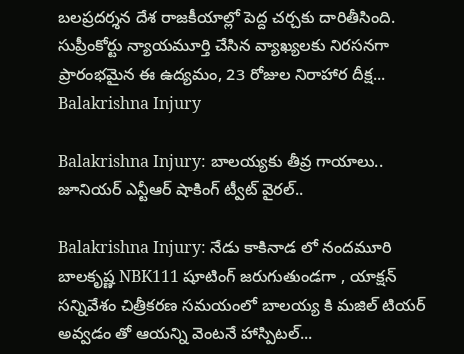బలప్రదర్శన దేశ రాజకీయాల్లో పెద్ద చర్చకు దారితీసింది. సుప్రీంకోర్టు న్యాయమూర్తి చేసిన వ్యాఖ్యలకు నిరసనగా ప్రారంభమైన ఈ ఉద్యమం, 23 రోజుల నిరాహార దీక్ష...
Balakrishna Injury

Balakrishna Injury: బాలయ్యకు తీవ్ర గాయాలు.. జూనియర్ ఎన్టీఆర్ షాకింగ్ ట్వీట్ వైరల్..

Balakrishna Injury: నేడు కాకినాడ లో నందమూరి బాలకృష్ణ NBK111 షూటింగ్ జరుగుతుండగా , యాక్షన్ సన్నివేశం చిత్రీకరణ సమయంలో బాలయ్య కి మజిల్ టియర్ అవ్వడం తో ఆయన్ని వెంటనే హాస్పిటల్...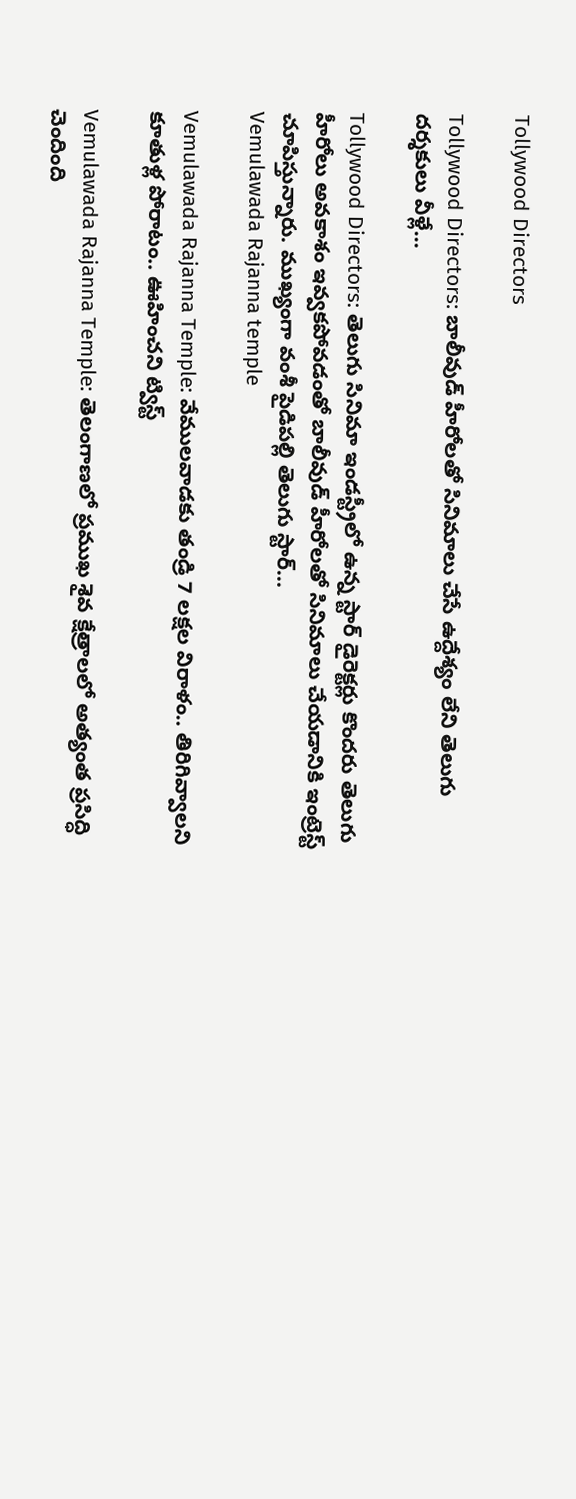Tollywood Directors

Tollywood Directors: బాలీవుడ్ హీరోలతో సినిమాలు చేసే ఉద్దేశ్యం లేని తెలుగు దర్శకులు వీళ్లే…

Tollywood Directors: తెలుగు సినిమా ఇండస్ట్రీలో ఉన్న స్టార్ డైరెక్టర్లు కొందరు తెలుగు హీరోలు అవకాశం ఇవ్వకపోవడంతో బాలీవుడ్ హీరోలతో సినిమాలు చేయడానికి ఇంట్రెస్ట్ చూపిస్తున్నారు. ముఖ్యంగా వంశీ పైడిపల్లి తెలుగు స్టార్...
Vemulawada Rajanna temple

Vemulawada Rajanna Temple: వేములవాడకు తండ్రి 7 లక్షల విరాళం.. తిరిగివ్వాలని కూతుళ్ల పోరాటం.. ఊహించని ట్విస్ట్

Vemulawada Rajanna Temple: తెలంగాణలో ప్రముఖ శైవ క్షేత్రాలలో అత్యంత ప్రసిద్ధి చెందింది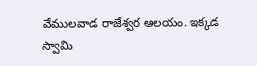వేములవాడ రాజేశ్వర ఆలయం. ఇక్కడ స్వామి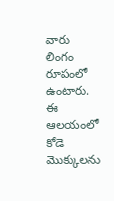వారు లింగం రూపంలో ఉంటారు. ఈ ఆలయంలో కోడె మొక్కులను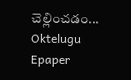చెల్లించడం...
Oktelugu Epaper